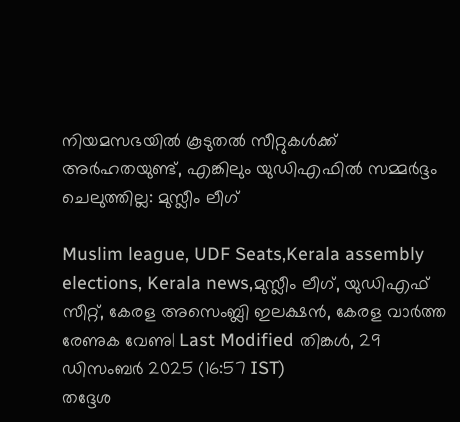നിയമസഭയിൽ കൂടുതൽ സീറ്റുകൾക്ക് അർഹതയുണ്ട്, എങ്കിലും യുഡിഎഫിൽ സമ്മർദ്ദം ചെലുത്തില്ല: മുസ്ലീം ലീഗ്

Muslim league, UDF Seats,Kerala assembly elections, Kerala news,മുസ്ലീം ലീഗ്, യുഡിഎഫ് സീറ്റ്, കേരള അസെംബ്ലി ഇലക്ഷൻ, കേരള വാർത്ത
രേണുക വേണു| Last Modified തിങ്കള്‍, 29 ഡിസം‌ബര്‍ 2025 (16:57 IST)
തദ്ദേശ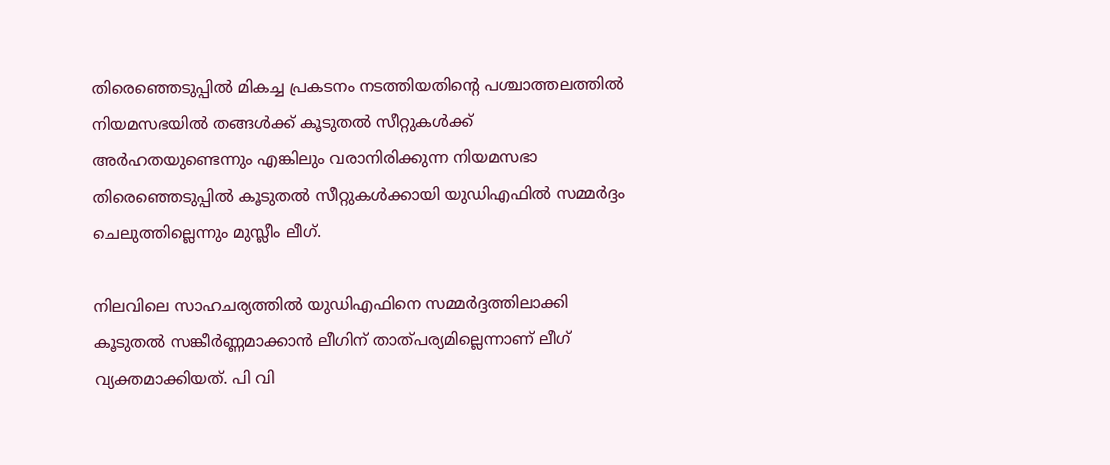തിരെഞ്ഞെടുപ്പില്‍ മികച്ച പ്രകടനം നടത്തിയതിന്റെ പശ്ചാത്തലത്തില്‍ നിയമസഭയില്‍ തങ്ങള്‍ക്ക് കൂടുതല്‍ സീറ്റുകള്‍ക്ക് അര്‍ഹതയുണ്ടെന്നും എങ്കിലും വരാനിരിക്കുന്ന നിയമസഭാ തിരെഞ്ഞെടുപ്പില്‍ കൂടുതല്‍ സീറ്റുകള്‍ക്കായി യുഡിഎഫില്‍ സമ്മര്‍ദ്ദം ചെലുത്തില്ലെന്നും മുസ്ലീം ലീഗ്.

നിലവിലെ സാഹചര്യത്തില്‍ യുഡിഎഫിനെ സമ്മര്‍ദ്ദത്തിലാക്കി കൂടുതല്‍ സങ്കീര്‍ണ്ണമാക്കാന്‍ ലീഗിന് താത്പര്യമില്ലെന്നാണ് ലീഗ് വ്യക്തമാക്കിയത്. പി വി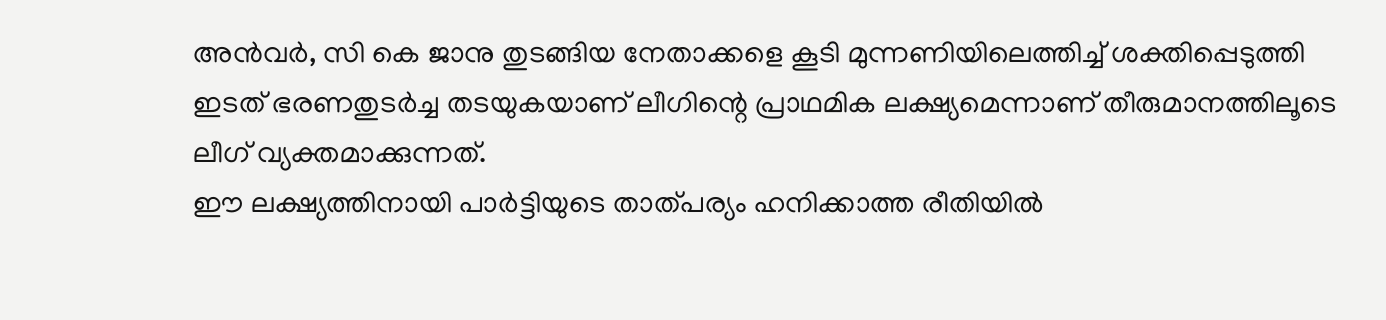അന്‍വര്‍, സി കെ ജാനു തുടങ്ങിയ നേതാക്കളെ കൂടി മുന്നണിയിലെത്തിച്ച് ശക്തിപ്പെടുത്തി ഇടത് ഭരണതുടര്‍ച്ച തടയുകയാണ് ലീഗിന്റെ പ്രാഥമിക ലക്ഷ്യമെന്നാണ് തീരുമാനത്തിലൂടെ ലീഗ് വ്യക്തമാക്കുന്നത്.
ഈ ലക്ഷ്യത്തിനായി പാര്‍ട്ടിയുടെ താത്പര്യം ഹനിക്കാത്ത രീതിയില്‍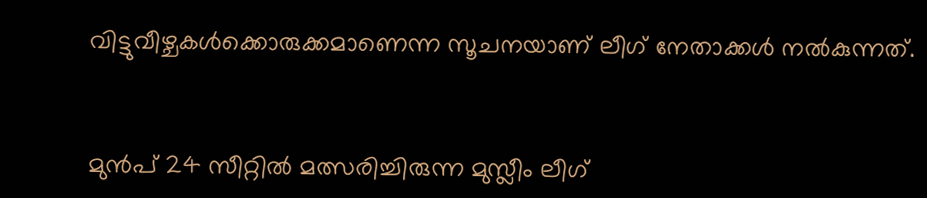വിട്ടുവീഴ്ചകള്‍ക്കൊരുക്കമാണെന്ന സൂചനയാണ് ലീഗ് നേതാക്കള്‍ നല്‍കുന്നത്.


മുന്‍പ് 24 സീറ്റില്‍ മത്സരിച്ചിരുന്ന മുസ്ലീം ലീഗ്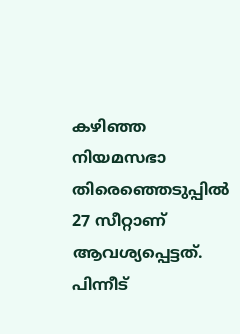കഴിഞ്ഞ നിയമസഭാ തിരെഞ്ഞെടുപ്പില്‍ 27 സീറ്റാണ് ആവശ്യപ്പെട്ടത്. പിന്നീട്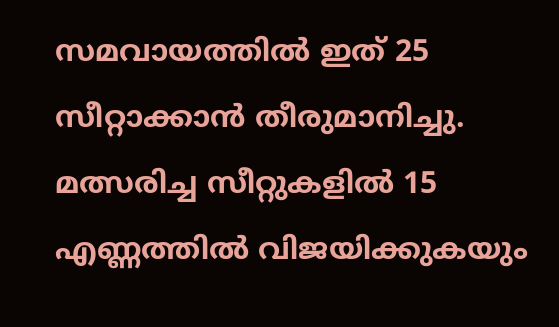സമവായത്തില്‍ ഇത് 25 സീറ്റാക്കാന്‍ തീരുമാനിച്ചു. മത്സരിച്ച സീറ്റുകളില്‍ 15 എണ്ണത്തില്‍ വിജയിക്കുകയും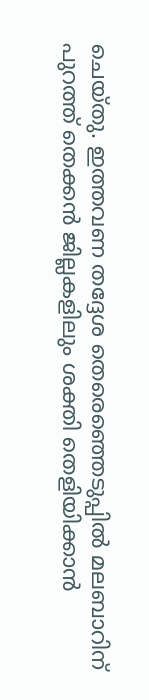ചെയ്തു. ഇത്തവണ തദ്ദേശ തെരെഞ്ഞെടുപ്പില്‍ മലബാറിന് പുറത്ത് തെക്കന്‍ ജില്ലകളിലും ശക്തി തെളിയിക്കാന്‍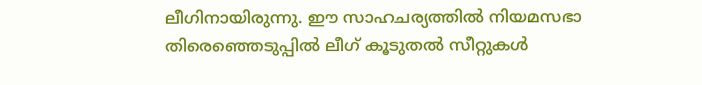ലീഗിനായിരുന്നു. ഈ സാഹചര്യത്തില്‍ നിയമസഭാ തിരെഞ്ഞെടുപ്പില്‍ ലീഗ് കൂടുതല്‍ സീറ്റുകള്‍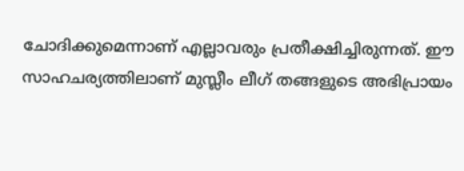ചോദിക്കുമെന്നാണ് എല്ലാവരും പ്രതീക്ഷിച്ചിരുന്നത്. ഈ സാഹചര്യത്തിലാണ് മുസ്ലീം ലീഗ് തങ്ങളുടെ അഭിപ്രായം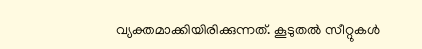വ്യക്തമാക്കിയിരിക്കുന്നത്. കൂടുതല്‍ സീറ്റുകള്‍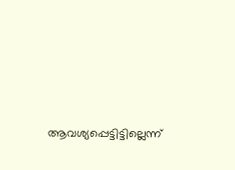ആവശ്യപ്പെട്ടിട്ടില്ലെന്ന്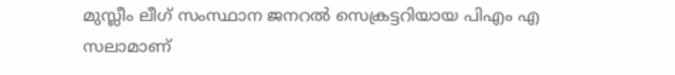മുസ്ലീം ലീഗ് സംസ്ഥാന ജനറല്‍ സെക്രട്ടറിയായ പിഎം എ സലാമാണ്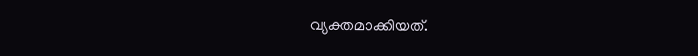വ്യക്തമാക്കിയത്.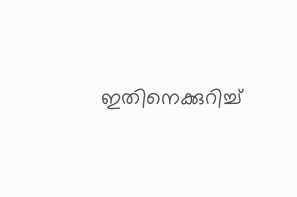ഇതിനെക്കുറിച്ച്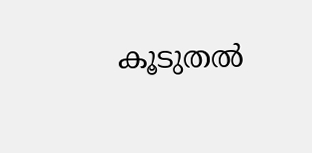കൂടുതല്‍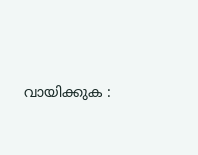വായിക്കുക :